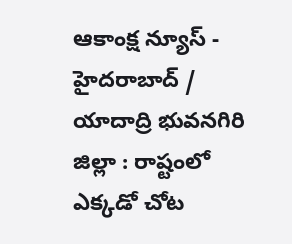ఆకాంక్ష న్యూస్ - హైదరాబాద్ / యాదాద్రి భువనగిరి జిల్లా : రాష్టంలో ఎక్కడో చోట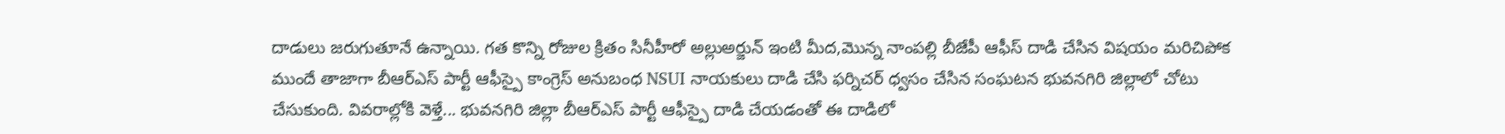దాడులు జరుగుతూనే ఉన్నాయి. గత కొన్ని రోజుల క్రితం సినీహీరో అల్లుఅర్జున్ ఇంటి మీద,మొన్న నాంపల్లి బీజేపీ ఆఫీస్ దాడి చేసిన విషయం మరిచిపోక ముందే తాజాగా బీఆర్ఎస్ పార్టీ ఆఫీస్పై కాంగ్రెస్ అనుబంధ NSUI నాయకులు దాడి చేసి ఫర్నిచర్ ధ్వసం చేసిన సంఘటన భువనగిరి జిల్లాలో చోటు చేసుకుంది. వివరాల్లోకి వెళ్తే... భువనగిరి జిల్లా బీఆర్ఎస్ పార్టీ ఆఫీస్పై దాడి చేయడంతో ఈ దాడిలో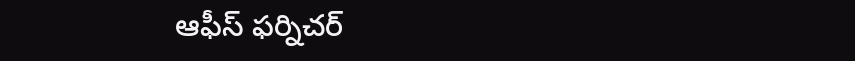ఆఫీస్ ఫర్నిచర్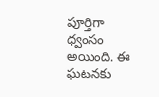పూర్తిగా ధ్వంసం అయింది. ఈ ఘటనకు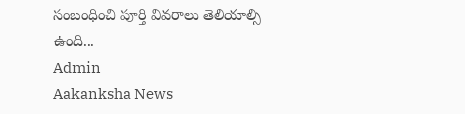సంబంధించి పూర్తి వివరాలు తెలియాల్సి ఉంది...
Admin
Aakanksha News